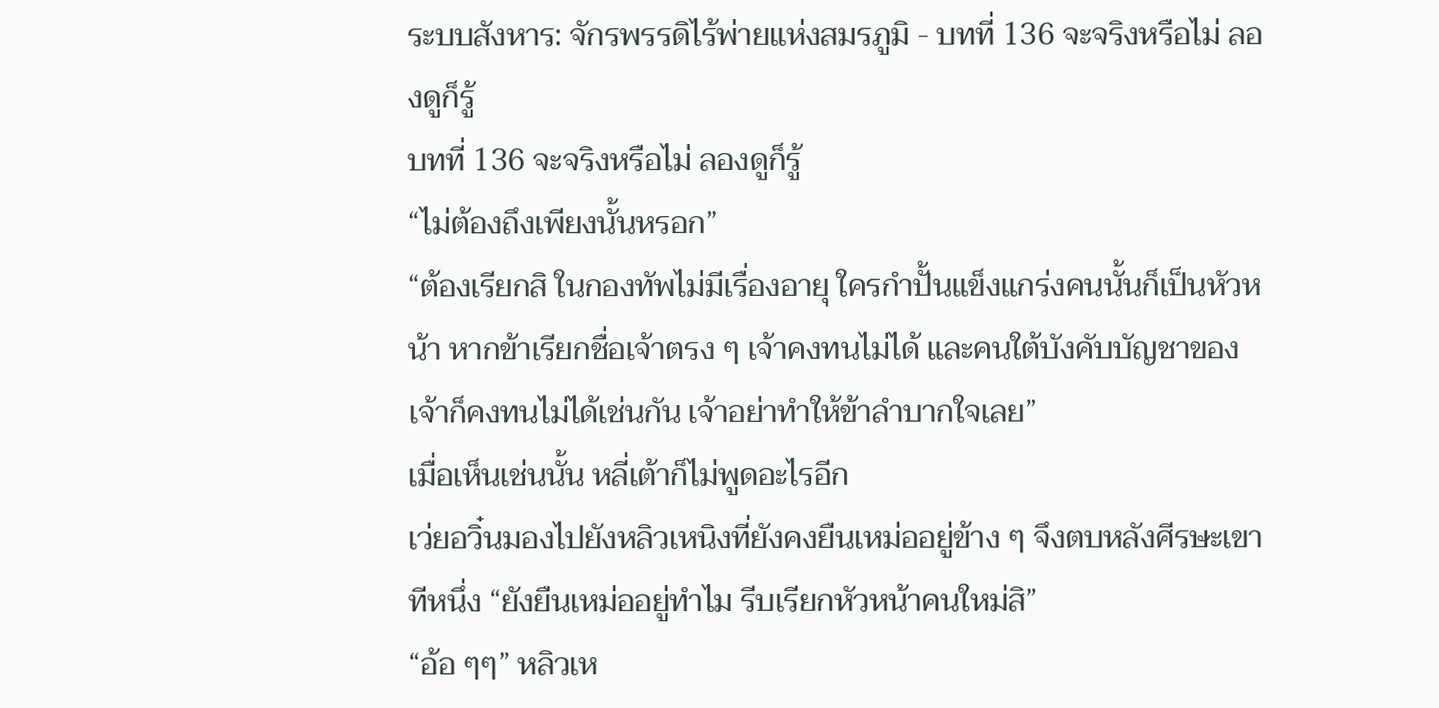ระบบสังหาร: จักรพรรดิไร้พ่ายแห่งสมรภูมิ - บทที่ 136 จะจริงหรือไม่ ลองดูก็รู้
บทที่ 136 จะจริงหรือไม่ ลองดูก็รู้
“ไม่ต้องถึงเพียงนั้นหรอก”
“ต้องเรียกสิ ในกองทัพไม่มีเรื่องอายุ ใครกำปั้นแข็งแกร่งคนนั้นก็เป็นหัวหน้า หากข้าเรียกชื่อเจ้าตรง ๆ เจ้าคงทนไม่ได้ และคนใต้บังคับบัญชาของเจ้าก็คงทนไม่ได้เช่นกัน เจ้าอย่าทำให้ข้าลำบากใจเลย”
เมื่อเห็นเช่นนั้น หลี่เต้าก็ไม่พูดอะไรอีก
เว่ยอวิ๋นมองไปยังหลิวเหนิงที่ยังคงยืนเหม่ออยู่ข้าง ๆ จึงตบหลังศีรษะเขาทีหนึ่ง “ยังยืนเหม่ออยู่ทำไม รีบเรียกหัวหน้าคนใหม่สิ”
“อ้อ ๆๆ” หลิวเห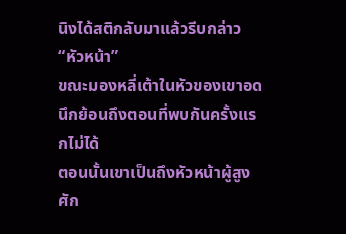นิงได้สติกลับมาแล้วรีบกล่าว “หัวหน้า”
ขณะมองหลี่เต้าในหัวของเขาอดนึกย้อนถึงตอนที่พบกันครั้งแรกไม่ได้
ตอนนั้นเขาเป็นถึงหัวหน้าผู้สูงศัก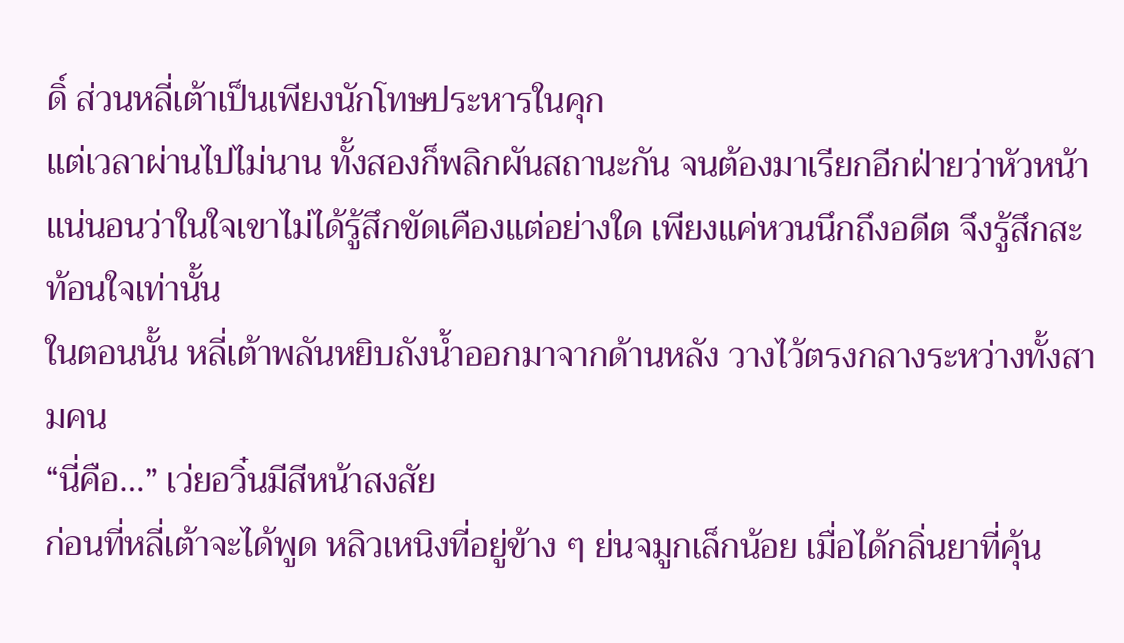ดิ์ ส่วนหลี่เต้าเป็นเพียงนักโทษประหารในคุก
แต่เวลาผ่านไปไม่นาน ทั้งสองก็พลิกผันสถานะกัน จนต้องมาเรียกอีกฝ่ายว่าหัวหน้า
แน่นอนว่าในใจเขาไม่ได้รู้สึกขัดเคืองแต่อย่างใด เพียงแค่หวนนึกถึงอดีต จึงรู้สึกสะท้อนใจเท่านั้น
ในตอนนั้น หลี่เต้าพลันหยิบถังน้ำออกมาจากด้านหลัง วางไว้ตรงกลางระหว่างทั้งสามคน
“นี่คือ…” เว่ยอวิ๋นมีสีหน้าสงสัย
ก่อนที่หลี่เต้าจะได้พูด หลิวเหนิงที่อยู่ข้าง ๆ ย่นจมูกเล็กน้อย เมื่อได้กลิ่นยาที่คุ้น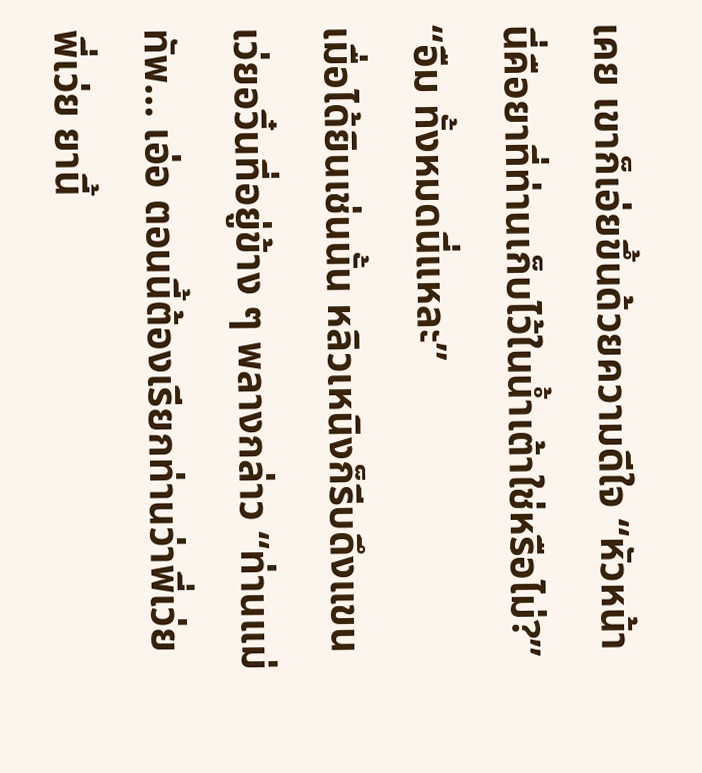เคย เขาก็เอ่ยขึ้นด้วยความดีใจ “หัวหน้า นี่คือยาที่ท่านเก็บไว้ในน้ำเต้าใช่หรือไม่?”
“อืม ทั้งหมดนี่แหละ”
เมื่อได้ยินเช่นนั้น หลิวเหนิงก็รีบดึงแขนเว่ยอวิ๋นที่อยู่ข้าง ๆ พลางกล่าว “ท่านแม่ทัพ… เอ่อ ตอนนี้ต้องเรียกท่านว่าพี่เว่ย พี่เว่ย ยานี้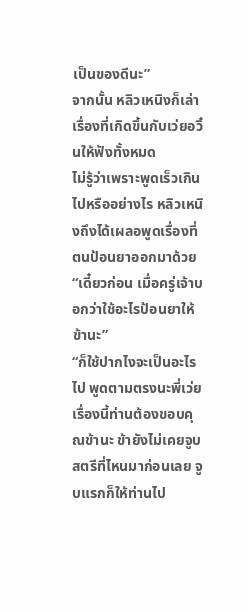เป็นของดีนะ”
จากนั้น หลิวเหนิงก็เล่าเรื่องที่เกิดขึ้นกับเว่ยอวิ๋นให้ฟังทั้งหมด
ไม่รู้ว่าเพราะพูดเร็วเกินไปหรืออย่างไร หลิวเหนิงถึงได้เผลอพูดเรื่องที่ตนป้อนยาออกมาด้วย
“เดี๋ยวก่อน เมื่อครู่เจ้าบอกว่าใช้อะไรป้อนยาให้ข้านะ”
“ก็ใช้ปากไงจะเป็นอะไรไป พูดตามตรงนะพี่เว่ย เรื่องนี้ท่านต้องขอบคุณข้านะ ข้ายังไม่เคยจูบสตรีที่ไหนมาก่อนเลย จูบแรกก็ให้ท่านไป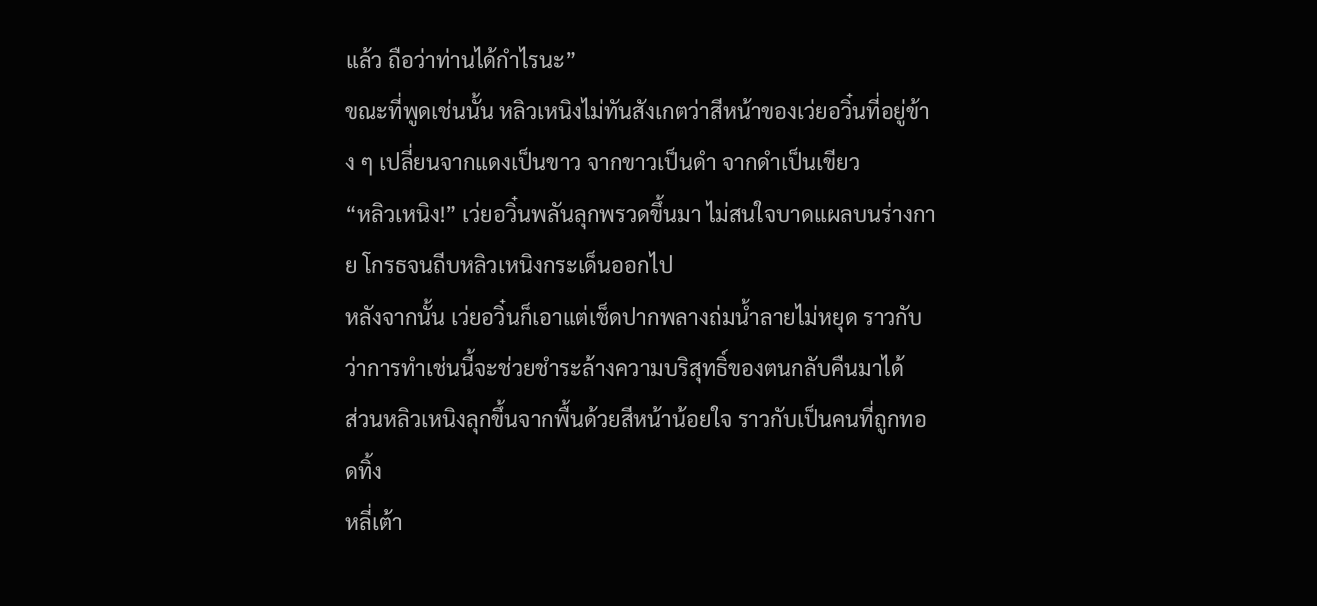แล้ว ถือว่าท่านได้กำไรนะ”
ขณะที่พูดเช่นนั้น หลิวเหนิงไม่ทันสังเกตว่าสีหน้าของเว่ยอวิ๋นที่อยู่ข้าง ๆ เปลี่ยนจากแดงเป็นขาว จากขาวเป็นดำ จากดำเป็นเขียว
“หลิวเหนิง!” เว่ยอวิ๋นพลันลุกพรวดขึ้นมา ไม่สนใจบาดแผลบนร่างกาย โกรธจนถีบหลิวเหนิงกระเด็นออกไป
หลังจากนั้น เว่ยอวิ๋นก็เอาแต่เช็ดปากพลางถ่มน้ำลายไม่หยุด ราวกับว่าการทำเช่นนี้จะช่วยชำระล้างความบริสุทธิ์ของตนกลับคืนมาได้
ส่วนหลิวเหนิงลุกขึ้นจากพื้นด้วยสีหน้าน้อยใจ ราวกับเป็นคนที่ถูกทอดทิ้ง
หลี่เต้า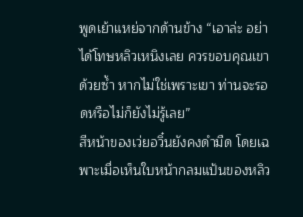พูดเย้าแหย่จากด้านข้าง “เอาล่ะ อย่าได้โทษหลิวเหนิงเลย ควรขอบคุณเขาด้วยซ้ำ หากไม่ใช่เพราะเขา ท่านจะรอดหรือไม่ก็ยังไม่รู้เลย”
สีหน้าของเว่ยอวิ๋นยังคงดำมืด โดยเฉพาะเมื่อเห็นใบหน้ากลมแป้นของหลิว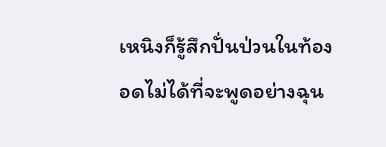เหนิงก็รู้สึกปั่นป่วนในท้อง อดไม่ได้ที่จะพูดอย่างฉุน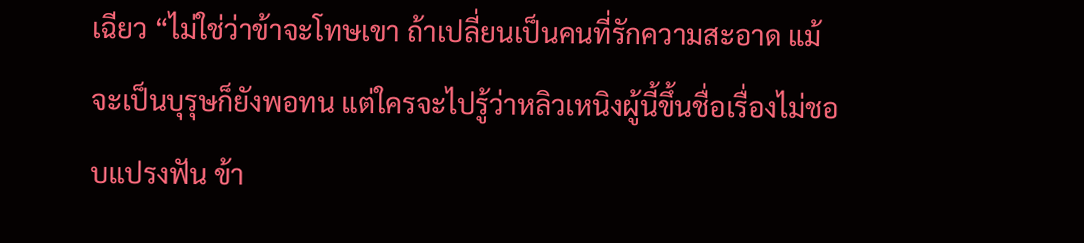เฉียว “ไม่ใช่ว่าข้าจะโทษเขา ถ้าเปลี่ยนเป็นคนที่รักความสะอาด แม้จะเป็นบุรุษก็ยังพอทน แต่ใครจะไปรู้ว่าหลิวเหนิงผู้นี้ขึ้นชื่อเรื่องไม่ชอบแปรงฟัน ข้า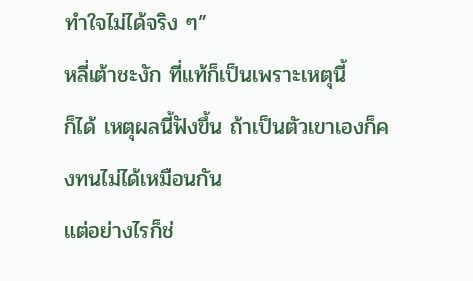ทำใจไม่ได้จริง ๆ”
หลี่เต้าชะงัก ที่แท้ก็เป็นเพราะเหตุนี้
ก็ได้ เหตุผลนี้ฟังขึ้น ถ้าเป็นตัวเขาเองก็คงทนไม่ได้เหมือนกัน
แต่อย่างไรก็ช่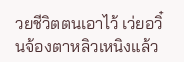วยชีวิตตนเอาไว้ เว่ยอวิ๋นจ้องตาหลิวเหนิงแล้ว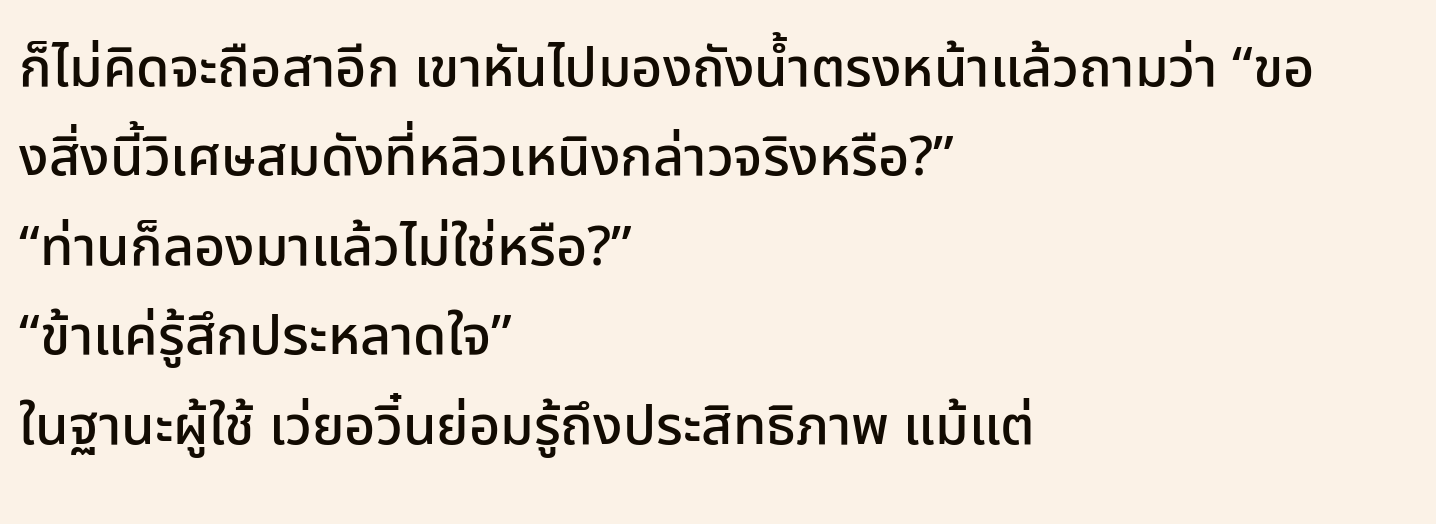ก็ไม่คิดจะถือสาอีก เขาหันไปมองถังน้ำตรงหน้าแล้วถามว่า “ของสิ่งนี้วิเศษสมดังที่หลิวเหนิงกล่าวจริงหรือ?”
“ท่านก็ลองมาแล้วไม่ใช่หรือ?”
“ข้าแค่รู้สึกประหลาดใจ”
ในฐานะผู้ใช้ เว่ยอวิ๋นย่อมรู้ถึงประสิทธิภาพ แม้แต่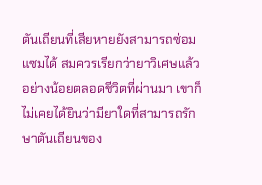ตันเถียนที่เสียหายยังสามารถซ่อมแซมได้ สมควรเรียกว่ายาวิเศษแล้ว
อย่างน้อยตลอดชีวิตที่ผ่านมา เขาก็ไม่เคยได้ยินว่ามียาใดที่สามารถรักษาตันเถียนของ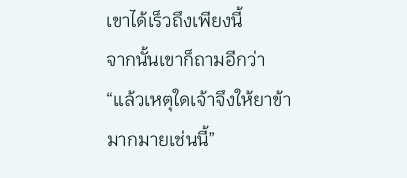เขาได้เร็วถึงเพียงนี้
จากนั้นเขาก็ถามอีกว่า “แล้วเหตุใดเจ้าจึงให้ยาข้ามากมายเช่นนี้”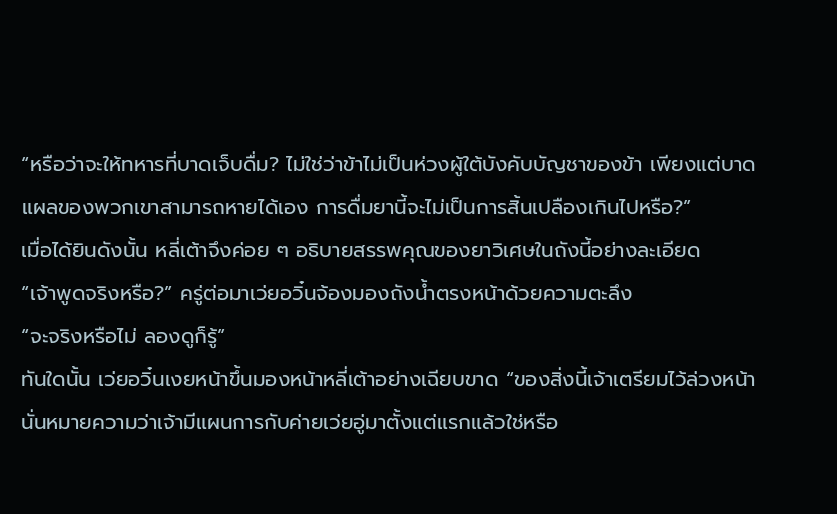“หรือว่าจะให้ทหารที่บาดเจ็บดื่ม? ไม่ใช่ว่าข้าไม่เป็นห่วงผู้ใต้บังคับบัญชาของข้า เพียงแต่บาดแผลของพวกเขาสามารถหายได้เอง การดื่มยานี้จะไม่เป็นการสิ้นเปลืองเกินไปหรือ?”
เมื่อได้ยินดังนั้น หลี่เต้าจึงค่อย ๆ อธิบายสรรพคุณของยาวิเศษในถังนี้อย่างละเอียด
“เจ้าพูดจริงหรือ?” ครู่ต่อมาเว่ยอวิ๋นจ้องมองถังน้ำตรงหน้าด้วยความตะลึง
“จะจริงหรือไม่ ลองดูก็รู้”
ทันใดนั้น เว่ยอวิ๋นเงยหน้าขึ้นมองหน้าหลี่เต้าอย่างเฉียบขาด “ของสิ่งนี้เจ้าเตรียมไว้ล่วงหน้า นั่นหมายความว่าเจ้ามีแผนการกับค่ายเว่ยอู่มาตั้งแต่แรกแล้วใช่หรือ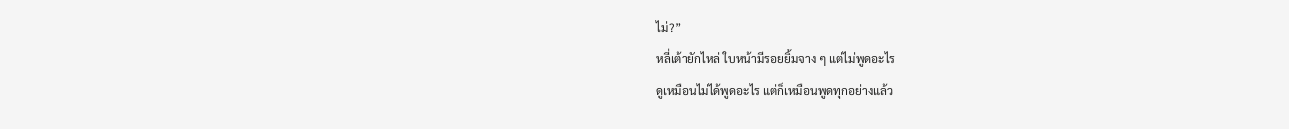ไม่?”
หลี่เต้ายักไหล่ ใบหน้ามีรอยยิ้มจาง ๆ แต่ไม่พูดอะไร
ดูเหมือนไม่ได้พูดอะไร แต่ก็เหมือนพูดทุกอย่างแล้ว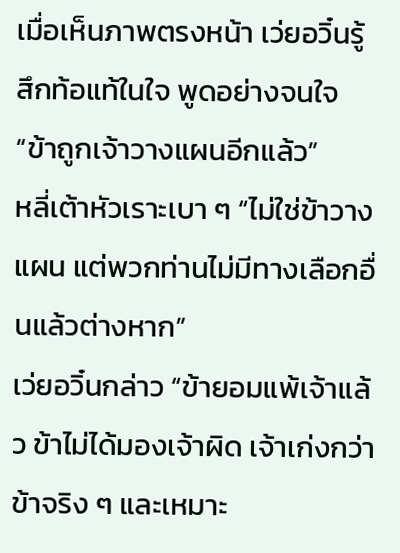เมื่อเห็นภาพตรงหน้า เว่ยอวิ๋นรู้สึกท้อแท้ในใจ พูดอย่างจนใจ “ข้าถูกเจ้าวางแผนอีกแล้ว”
หลี่เต้าหัวเราะเบา ๆ “ไม่ใช่ข้าวางแผน แต่พวกท่านไม่มีทางเลือกอื่นแล้วต่างหาก”
เว่ยอวิ๋นกล่าว “ข้ายอมแพ้เจ้าแล้ว ข้าไม่ได้มองเจ้าผิด เจ้าเก่งกว่าข้าจริง ๆ และเหมาะ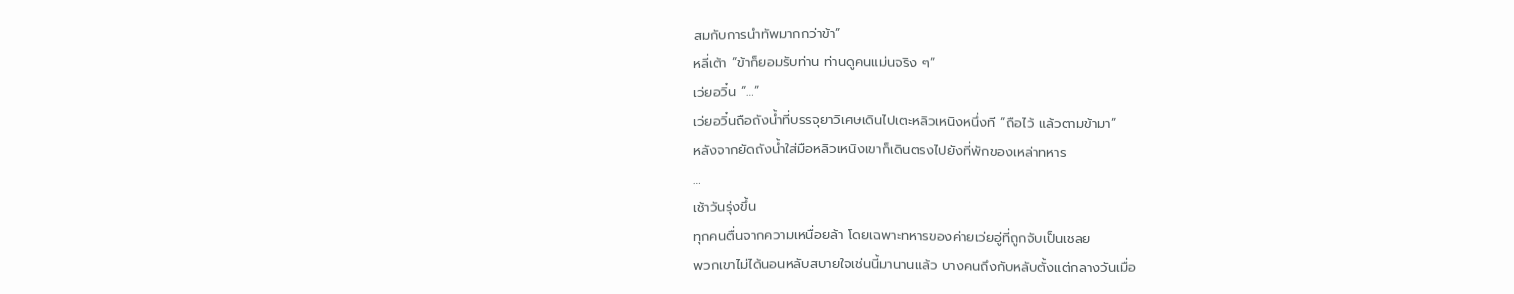สมกับการนำทัพมากกว่าข้า”
หลี่เต้า “ข้าก็ยอมรับท่าน ท่านดูคนแม่นจริง ๆ”
เว่ยอวิ๋น “…”
เว่ยอวิ๋นถือถังน้ำที่บรรจุยาวิเศษเดินไปเตะหลิวเหนิงหนึ่งที “ถือไว้ แล้วตามข้ามา”
หลังจากยัดถังน้ำใส่มือหลิวเหนิงเขาก็เดินตรงไปยังที่พักของเหล่าทหาร
…
เช้าวันรุ่งขึ้น
ทุกคนตื่นจากความเหนื่อยล้า โดยเฉพาะทหารของค่ายเว่ยอู่ที่ถูกจับเป็นเชลย
พวกเขาไม่ได้นอนหลับสบายใจเช่นนี้มานานแล้ว บางคนถึงกับหลับตั้งแต่กลางวันเมื่อ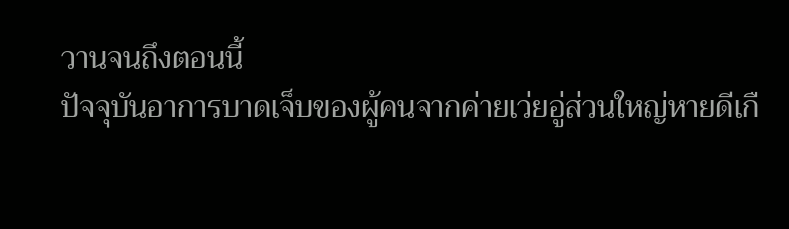วานจนถึงตอนนี้
ปัจจุบันอาการบาดเจ็บของผู้คนจากค่ายเว่ยอู่ส่วนใหญ่หายดีเกื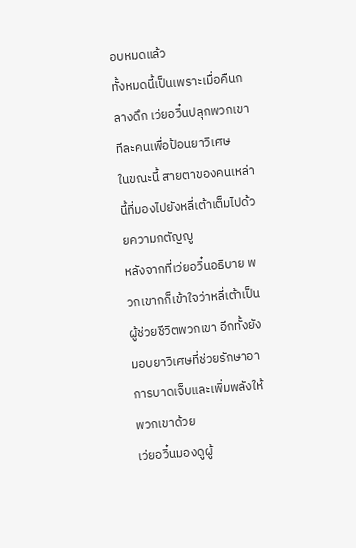อบหมดแล้ว
ทั้งหมดนี้เป็นเพราะเมื่อคืนกลางดึก เว่ยอวิ๋นปลุกพวกเขาทีละคนเพื่อป้อนยาวิเศษ
ในขณะนี้ สายตาของคนเหล่านี้ที่มองไปยังหลี่เต้าเต็มไปด้วยความกตัญญู
หลังจากที่เว่ยอวิ๋นอธิบาย พวกเขากก็เข้าใจว่าหลี่เต้าเป็นผู้ช่วยชีวิตพวกเขา อีกทั้งยังมอบยาวิเศษที่ช่วยรักษาอาการบาดเจ็บและเพิ่มพลังให้พวกเขาด้วย
เว่ยอวิ๋นมองดูผู้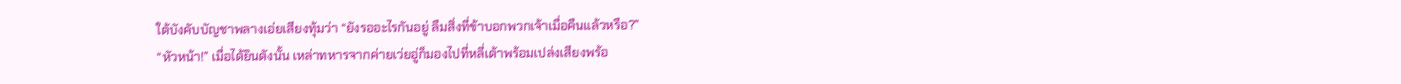ใต้บังคับบัญชาพลางเอ่ยเสียงทุ้มว่า “ยังรออะไรกันอยู่ ลืมสิ่งที่ข้าบอกพวกเจ้าเมื่อคืนแล้วหรือ?”
“หัวหน้า!” เมื่อได้ยินดังนั้น เหล่าทหารจากค่ายเว่ยอู่ก็มองไปที่หลี่เต้าพร้อมเปล่งเสียงพร้อ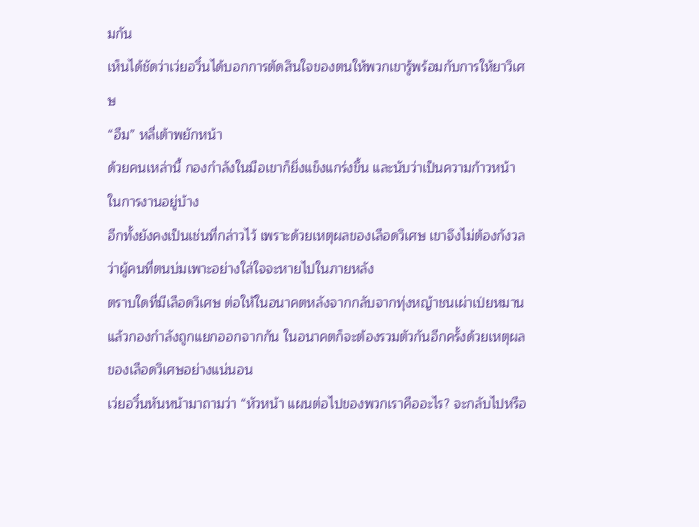มกัน
เห็นได้ชัดว่าเว่ยอวิ๋นได้บอกการตัดสินใจของตนให้พวกเขารู้พร้อมกับการให้ยาวิเศษ
“อืม” หลี่เต้าพยักหน้า
ด้วยคนเหล่านี้ กองกำลังในมือเขาก็ยิ่งแข็งแกร่งขึ้น และนับว่าเป็นความก้าวหน้าในการงานอยู่บ้าง
อีกทั้งยังคงเป็นเช่นที่กล่าวไว้ เพราะด้วยเหตุผลของเลือดวิเศษ เขาจึงไม่ต้องกังวลว่าผู้คนที่ตนบ่มเพาะอย่างใส่ใจจะหายไปในภายหลัง
ตราบใดที่มีเลือดวิเศษ ต่อให้ในอนาคตหลังจากกลับจากทุ่งหญ้าชนเผ่าเป่ยหมานแล้วกองกำลังถูกแยกออกจากกัน ในอนาคตก็จะต้องรวมตัวกันอีกครั้งด้วยเหตุผลของเลือดวิเศษอย่างแน่นอน
เว่ยอวิ๋นหันหน้ามาถามว่า “หัวหน้า แผนต่อไปของพวกเราคืออะไร? จะกลับไปหรือ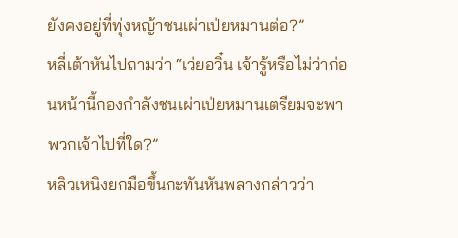ยังคงอยู่ที่ทุ่งหญ้าชนเผ่าเป่ยหมานต่อ?”
หลี่เต้าหันไปถามว่า “เว่ยอวิ๋น เจ้ารู้หรือไม่ว่าก่อนหน้านี้กองกำลังชนเผ่าเป่ยหมานเตรียมจะพาพวกเจ้าไปที่ใด?”
หลิวเหนิงยกมือขึ้นกะทันหันพลางกล่าวว่า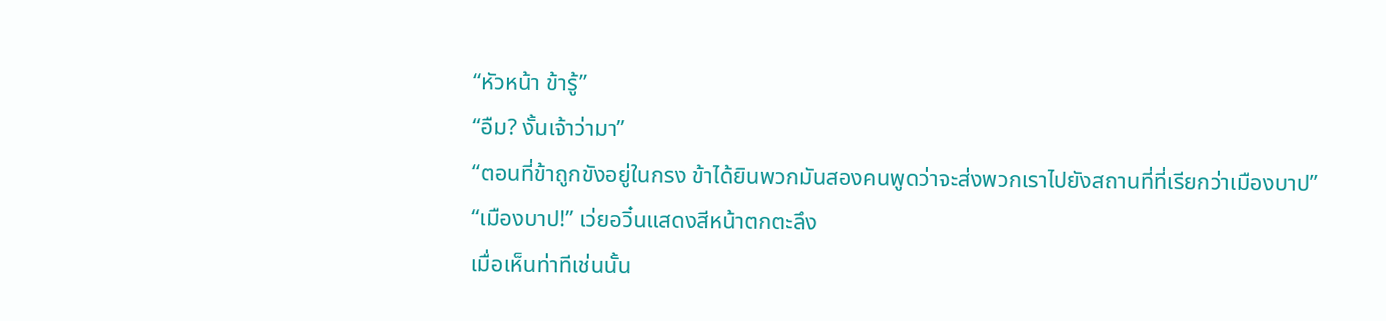“หัวหน้า ข้ารู้”
“อืม? งั้นเจ้าว่ามา”
“ตอนที่ข้าถูกขังอยู่ในกรง ข้าได้ยินพวกมันสองคนพูดว่าจะส่งพวกเราไปยังสถานที่ที่เรียกว่าเมืองบาป”
“เมืองบาป!” เว่ยอวิ๋นแสดงสีหน้าตกตะลึง
เมื่อเห็นท่าทีเช่นนั้น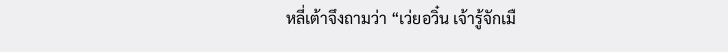หลี่เต้าจึงถามว่า “เว่ยอวิ๋น เจ้ารู้จักเมื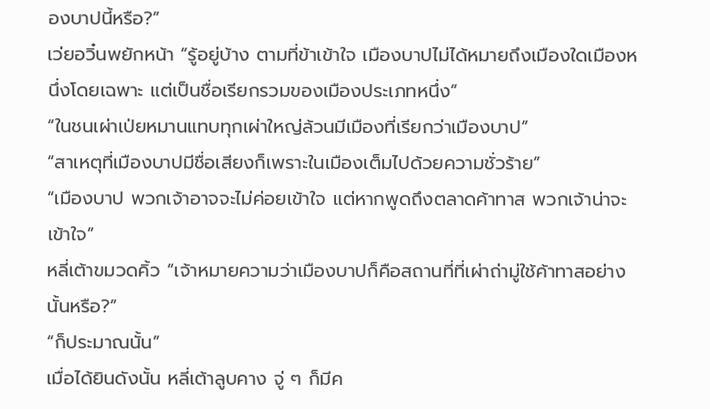องบาปนี้หรือ?”
เว่ยอวิ๋นพยักหน้า “รู้อยู่บ้าง ตามที่ข้าเข้าใจ เมืองบาปไม่ได้หมายถึงเมืองใดเมืองหนึ่งโดยเฉพาะ แต่เป็นชื่อเรียกรวมของเมืองประเภทหนึ่ง”
“ในชนเผ่าเป่ยหมานแทบทุกเผ่าใหญ่ล้วนมีเมืองที่เรียกว่าเมืองบาป”
“สาเหตุที่เมืองบาปมีชื่อเสียงก็เพราะในเมืองเต็มไปด้วยความชั่วร้าย”
“เมืองบาป พวกเจ้าอาจจะไม่ค่อยเข้าใจ แต่หากพูดถึงตลาดค้าทาส พวกเจ้าน่าจะเข้าใจ”
หลี่เต้าขมวดคิ้ว “เจ้าหมายความว่าเมืองบาปก็คือสถานที่ที่เผ่าถ่ามู่ใช้ค้าทาสอย่างนั้นหรือ?”
“ก็ประมาณนั้น”
เมื่อได้ยินดังนั้น หลี่เต้าลูบคาง จู่ ๆ ก็มีค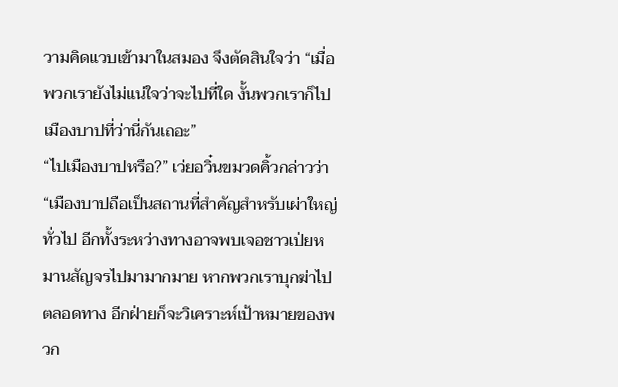วามคิดแวบเข้ามาในสมอง จึงตัดสินใจว่า “เมื่อพวกเรายังไม่แน่ใจว่าจะไปที่ใด งั้นพวกเราก็ไปเมืองบาปที่ว่านี่กันเถอะ”
“ไปเมืองบาปหรือ?” เว่ยอวิ๋นขมวดคิ้วกล่าวว่า “เมืองบาปถือเป็นสถานที่สำคัญสำหรับเผ่าใหญ่ทั่วไป อีกทั้งระหว่างทางอาจพบเจอชาวเป่ยหมานสัญจรไปมามากมาย หากพวกเราบุกฆ่าไปตลอดทาง อีกฝ่ายก็จะวิเคราะห์เป้าหมายของพวก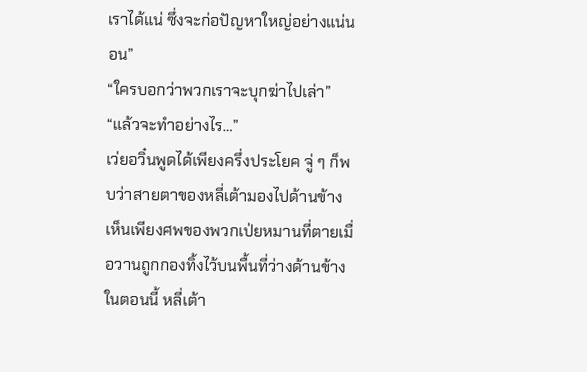เราได้แน่ ซึ่งจะก่อปัญหาใหญ่อย่างแน่นอน”
“ใครบอกว่าพวกเราจะบุกฆ่าไปเล่า”
“แล้วจะทำอย่างไร…”
เว่ยอวิ๋นพูดได้เพียงครึ่งประโยค จู่ ๆ ก็พบว่าสายตาของหลี่เต้ามองไปด้านข้าง
เห็นเพียงศพของพวกเป่ยหมานที่ตายเมื่อวานถูกกองทิ้งไว้บนพื้นที่ว่างด้านข้าง
ในตอนนี้ หลี่เต้า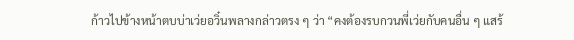ก้าวไปข้างหน้าตบบ่าเว่ยอวิ๋นพลางกล่าวตรง ๆ ว่า “คงต้องรบกวนพี่เว่ยกับคนอื่น ๆ แสร้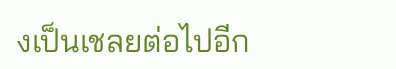งเป็นเชลยต่อไปอีก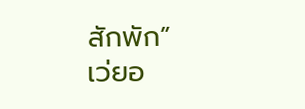สักพัก”
เว่ยอ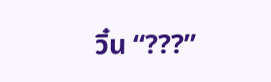วิ๋น “???”